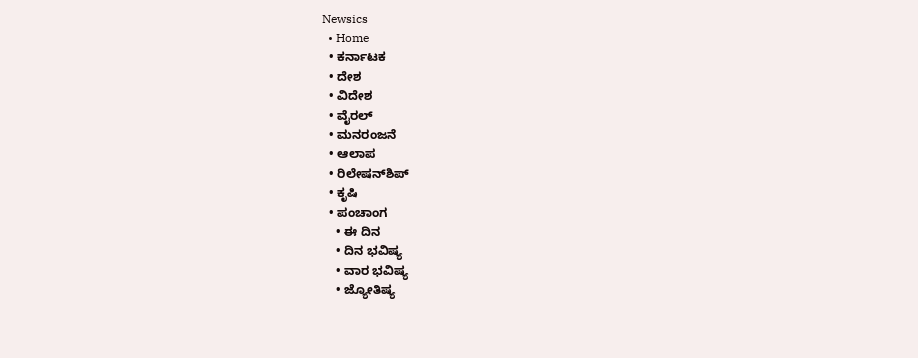Newsics
  • Home
  • ಕರ್ನಾಟಕ
  • ದೇಶ
  • ವಿದೇಶ
  • ವೈರಲ್
  • ಮನರಂಜನೆ
  • ಆಲಾಪ
  • ರಿಲೇಷನ್‌ಶಿಪ್
  • ಕೃಷಿ
  • ಪಂಚಾಂಗ
    • ಈ ದಿನ
    • ದಿನ ಭವಿಷ್ಯ
    • ವಾರ ಭವಿಷ್ಯ
    • ಜ್ಯೋತಿಷ್ಯ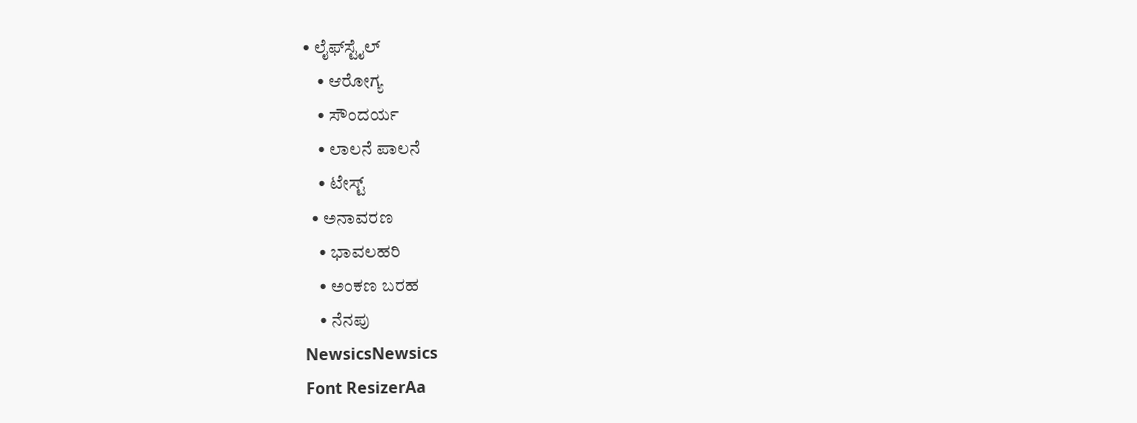• ಲೈಫ್‌ಸ್ಟೈಲ್
    • ಆರೋಗ್ಯ
    • ಸೌಂದರ್ಯ
    • ಲಾಲನೆ ಪಾಲನೆ
    • ಟೇಸ್ಟ್
  • ಅನಾವರಣ
    • ಭಾವಲಹರಿ
    • ಅಂಕಣ ಬರಹ
    • ನೆನಪು
NewsicsNewsics
Font ResizerAa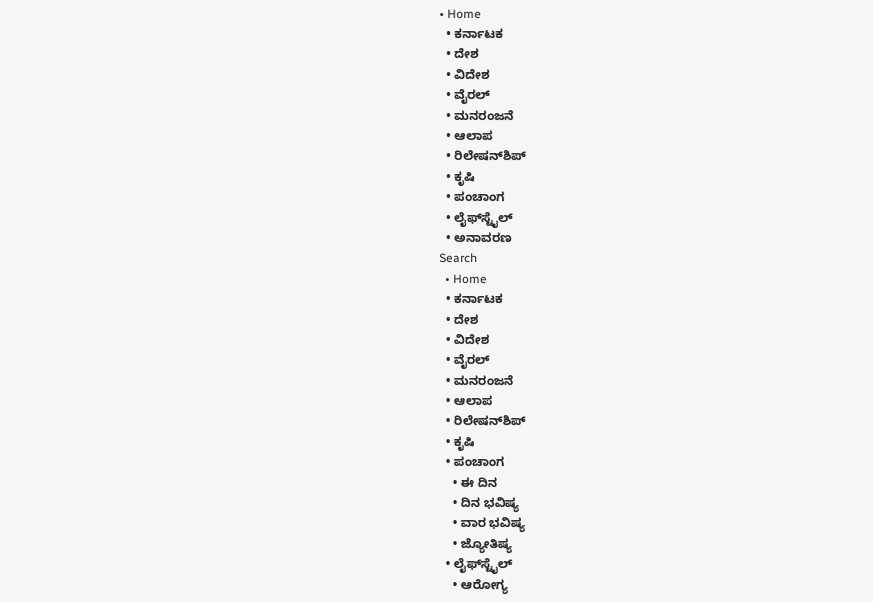• Home
  • ಕರ್ನಾಟಕ
  • ದೇಶ
  • ವಿದೇಶ
  • ವೈರಲ್
  • ಮನರಂಜನೆ
  • ಆಲಾಪ
  • ರಿಲೇಷನ್‌ಶಿಪ್
  • ಕೃಷಿ
  • ಪಂಚಾಂಗ
  • ಲೈಫ್‌ಸ್ಟೈಲ್
  • ಅನಾವರಣ
Search
  • Home
  • ಕರ್ನಾಟಕ
  • ದೇಶ
  • ವಿದೇಶ
  • ವೈರಲ್
  • ಮನರಂಜನೆ
  • ಆಲಾಪ
  • ರಿಲೇಷನ್‌ಶಿಪ್
  • ಕೃಷಿ
  • ಪಂಚಾಂಗ
    • ಈ ದಿನ
    • ದಿನ ಭವಿಷ್ಯ
    • ವಾರ ಭವಿಷ್ಯ
    • ಜ್ಯೋತಿಷ್ಯ
  • ಲೈಫ್‌ಸ್ಟೈಲ್
    • ಆರೋಗ್ಯ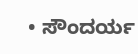• ಸೌಂದರ್ಯ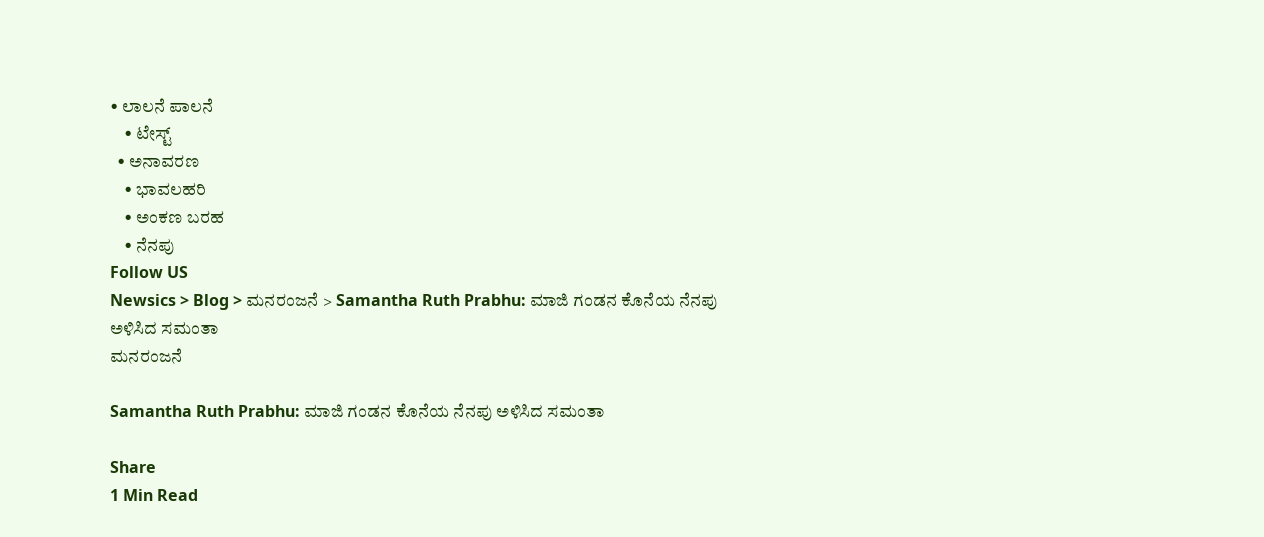• ಲಾಲನೆ ಪಾಲನೆ
    • ಟೇಸ್ಟ್
  • ಅನಾವರಣ
    • ಭಾವಲಹರಿ
    • ಅಂಕಣ ಬರಹ
    • ನೆನಪು
Follow US
Newsics > Blog > ಮನರಂಜನೆ > Samantha Ruth Prabhu: ಮಾಜಿ ಗಂಡನ ಕೊನೆಯ ನೆನಪು ಅಳಿಸಿದ ಸಮಂತಾ
ಮನರಂಜನೆ

Samantha Ruth Prabhu: ಮಾಜಿ ಗಂಡನ ಕೊನೆಯ ನೆನಪು ಅಳಿಸಿದ ಸಮಂತಾ

Share
1 Min Read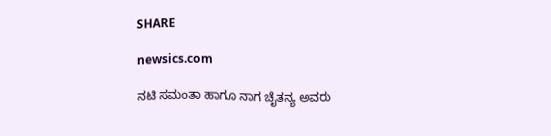SHARE

newsics.com

ನಟಿ ಸಮಂತಾ ಹಾಗೂ ನಾಗ ಚೈತನ್ಯ ಅವರು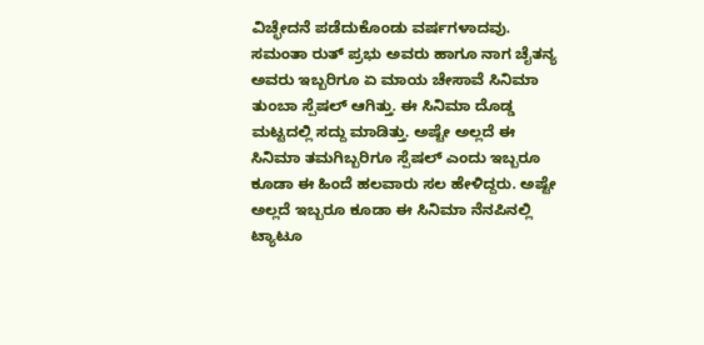ವಿಚ್ಛೇದನೆ ಪಡೆದುಕೊಂಡು ವರ್ಷಗಳಾದವು. ಸಮಂತಾ ರುತ್ ಪ್ರಭು ಅವರು ಹಾಗೂ ನಾಗ ಚೈತನ್ಯ ಅವರು ಇಬ್ಬರಿಗೂ ಏ ಮಾಯ ಚೇಸಾವೆ ಸಿನಿಮಾ ತುಂಬಾ ಸ್ಪೆಷಲ್ ಆಗಿತ್ತು. ಈ ಸಿನಿಮಾ ದೊಡ್ಡ ಮಟ್ಟದಲ್ಲಿ ಸದ್ದು ಮಾಡಿತ್ತು. ಅಷ್ಟೇ ಅಲ್ಲದೆ ಈ ಸಿನಿಮಾ ತಮಗಿಬ್ಬರಿಗೂ ಸ್ಪೆಷಲ್ ಎಂದು ಇಬ್ಬರೂ ಕೂಡಾ ಈ ಹಿಂದೆ ಹಲವಾರು ಸಲ ಹೇಳಿದ್ದರು. ಅಷ್ಟೇ ಅಲ್ಲದೆ ಇಬ್ಬರೂ ಕೂಡಾ ಈ ಸಿನಿಮಾ ನೆನಪಿನಲ್ಲಿ ಟ್ಯಾಟೂ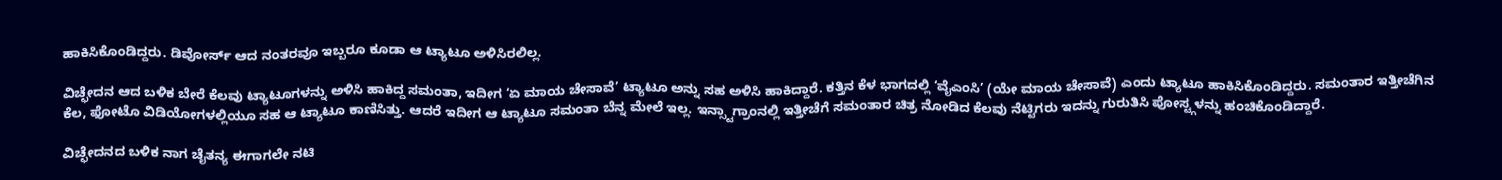ಹಾಕಿಸಿಕೊಂಡಿದ್ದರು. ಡಿವೋರ್ಸ್ ಆದ ನಂತರವೂ ಇಬ್ಬರೂ ಕೂಡಾ ಆ ಟ್ಯಾಟೂ ಅಳಿಸಿರಲಿಲ್ಲ.

ವಿಚ್ಛೇದನ ಆದ ಬಳಿಕ ಬೇರೆ ಕೆಲವು ಟ್ಯಾಟೂಗಳನ್ನು ಅಳಿಸಿ ಹಾಕಿದ್ದ ಸಮಂತಾ, ಇದೀಗ ‘ಏ ಮಾಯ ಚೇಸಾವೆ’ ಟ್ಯಾಟೂ ಅನ್ನು ಸಹ ಅಳಿಸಿ ಹಾಕಿದ್ದಾರೆ. ಕತ್ತಿನ ಕೆಳ ಭಾಗದಲ್ಲಿ ‘ವೈಎಂಸಿ’ (ಯೇ ಮಾಯ ಚೇಸಾವೆ) ಎಂದು ಟ್ಯಾಟೂ ಹಾಕಿಸಿಕೊಂಡಿದ್ದರು. ಸಮಂತಾರ ಇತ್ತೀಚೆಗಿನ ಕೆಲ, ಫೋಟೊ ವಿಡಿಯೋಗಳಲ್ಲಿಯೂ ಸಹ ಆ ಟ್ಯಾಟೂ ಕಾಣಿಸಿತ್ತು. ಆದರೆ ಇದೀಗ ಆ ಟ್ಯಾಟೂ ಸಮಂತಾ ಬೆನ್ನ ಮೇಲೆ ಇಲ್ಲ. ಇನ್ಸ್ಟಾಗ್ರಾಂನಲ್ಲಿ ಇತ್ತೀಚೆಗೆ ಸಮಂತಾರ ಚಿತ್ರ ನೋಡಿದ ಕೆಲವು ನೆಟ್ಟಿಗರು ಇದನ್ನು ಗುರುತಿಸಿ ಪೋಸ್ಟ್ಗಳನ್ನು ಹಂಚಿಕೊಂಡಿದ್ದಾರೆ.

ವಿಚ್ಛೇದನದ ಬಳಿಕ ನಾಗ ಚೈತನ್ಯ ಈಗಾಗಲೇ ನಟಿ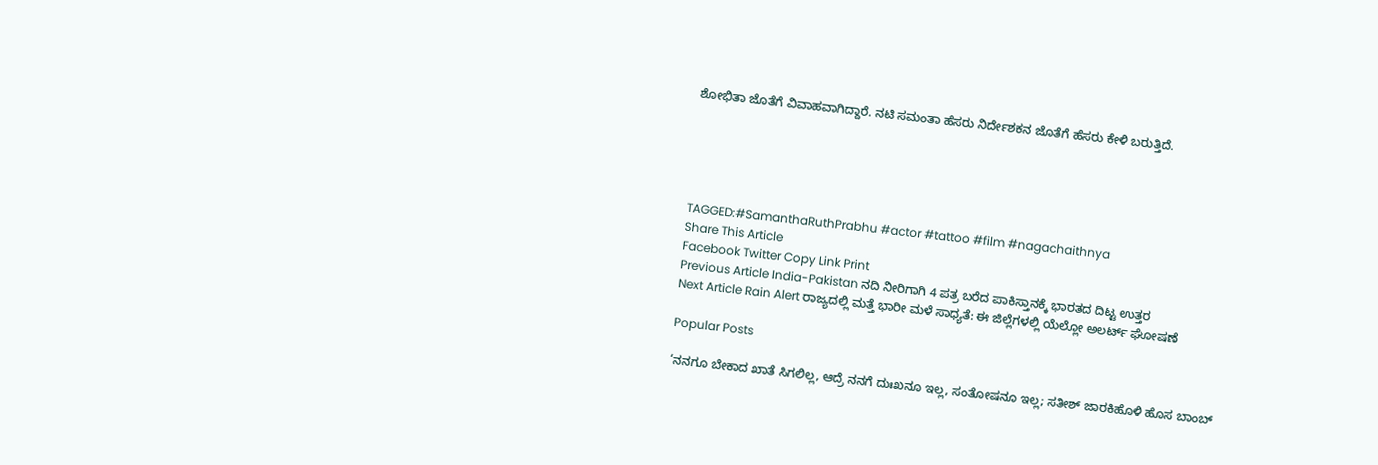ಶೋಭಿತಾ ಜೊತೆಗೆ ವಿವಾಹವಾಗಿದ್ದಾರೆ. ನಟಿ ಸಮಂತಾ ಹೆಸರು ನಿರ್ದೇಶಕನ ಜೊತೆಗೆ ಹೆಸರು ಕೇಳಿ ಬರುತ್ತಿದೆ.





TAGGED:#SamanthaRuthPrabhu #actor #tattoo #film #nagachaithnya
Share This Article
Facebook Twitter Copy Link Print
Previous Article India-Pakistan ನದಿ ನೀರಿಗಾಗಿ 4 ಪತ್ರ ಬರೆದ ಪಾಕಿಸ್ತಾನಕ್ಕೆ ಭಾರತದ ದಿಟ್ಟ ಉತ್ತರ
Next Article Rain Alert ರಾಜ್ಯದಲ್ಲಿ ಮತ್ತೆ ಭಾರೀ ಮಳೆ ಸಾಧ್ಯತೆ: ಈ ಜಿಲ್ಲೆಗಳಲ್ಲಿ ಯೆಲ್ಲೋ ಅಲರ್ಟ್ ಘೋಷಣೆ

Popular Posts

‘ನನಗೂ ಬೇಕಾದ ಖಾತೆ ಸಿಗಲಿಲ್ಲ, ಆದ್ರೆ ನನಗೆ ದುಃಖನೂ ಇಲ್ಲ, ಸಂತೋಷನೂ ಇಲ್ಲ; ಸತೀಶ್ ಜಾರಕಿಹೊಳಿ ಹೊಸ ಬಾಂಬ್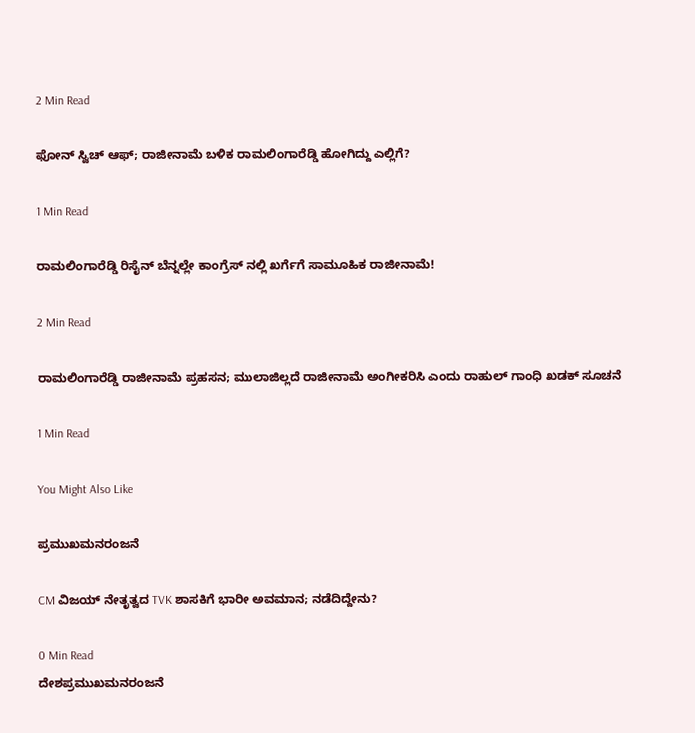2 Min Read

ಫೋನ್ ಸ್ವಿಚ್ ಆಫ್; ರಾಜೀನಾಮೆ ಬಳಿಕ ರಾಮಲಿಂಗಾರೆಡ್ಡಿ ಹೋಗಿದ್ದು ಎಲ್ಲಿಗೆ?

1 Min Read

ರಾಮಲಿಂಗಾರೆಡ್ಡಿ ರಿಸೈನ್ ಬೆನ್ನಲ್ಲೇ ಕಾಂಗ್ರೆಸ್ ನಲ್ಲಿ ಖರ್ಗೆಗೆ ಸಾಮೂಹಿಕ ರಾಜೀನಾಮೆ!

2 Min Read

ರಾಮಲಿಂಗಾರೆಡ್ಡಿ ರಾಜೀನಾಮೆ ಪ್ರಹಸನ; ಮುಲಾಜಿಲ್ಲದೆ ರಾಜೀನಾಮೆ ಅಂಗೀಕರಿಸಿ ಎಂದು ರಾಹುಲ್ ಗಾಂಧಿ ಖಡಕ್ ಸೂಚನೆ

1 Min Read

You Might Also Like

ಪ್ರಮುಖಮನರಂಜನೆ

CM ವಿಜಯ್‌ ನೇತೃತ್ವದ TVK ಶಾಸಕಿಗೆ ಭಾರೀ ಅವಮಾನ; ನಡೆದಿದ್ದೇನು?

0 Min Read
ದೇಶಪ್ರಮುಖಮನರಂಜನೆ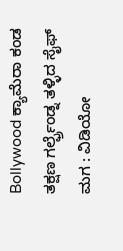Bollywood ಕ್ಯಾಮೆರಾ ಕಂಡ ತಕ್ಷಣ ಗರ್ಲ್ಫ್ರೆಂಡ್ನ ತಳ್ಳಿದ ಸೈಫ್ ಮಗ : ವಿಡಿಯೋ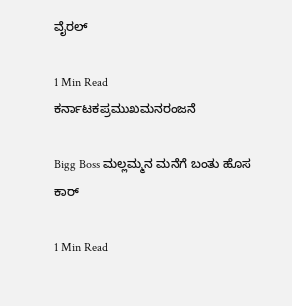ವೈರಲ್

1 Min Read
ಕರ್ನಾಟಕಪ್ರಮುಖಮನರಂಜನೆ

Bigg Boss ಮಲ್ಲಮ್ಮನ ಮನೆಗೆ ಬಂತು ಹೊಸ ಕಾರ್

1 Min Read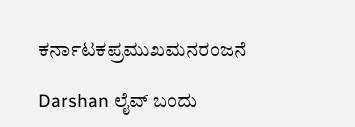ಕರ್ನಾಟಕಪ್ರಮುಖಮನರಂಜನೆ

Darshan ಲೈವ್ ಬಂದು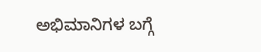ಅಭಿಮಾನಿಗಳ ಬಗ್ಗೆ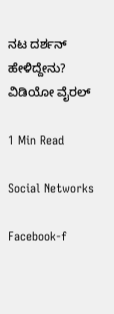ನಟ ದರ್ಶನ್ ಹೇಳಿದ್ದೇನು? ವಿಡಿಯೋ ವೈರಲ್

1 Min Read

Social Networks

Facebook-f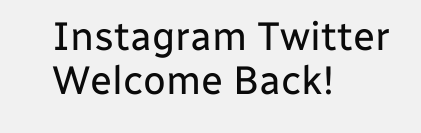Instagram Twitter
Welcome Back!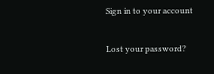Sign in to your account

Lost your password?